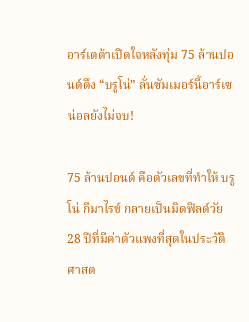อาร์เตต้าเปิดใจหลังทุ่ม 75 ล้านปอนด์ดึง “บรูโน่” ลั่นซัมเมอร์นี้อาร์เซน่อลยังไม่จบ!

75 ล้านปอนด์ คือตัวเลขที่ทำให้ บรูโน่ กีมาไรช์ กลายเป็นมิดฟิลด์วัย 28 ปีที่มีค่าตัวแพงที่สุดในประวัติศาสต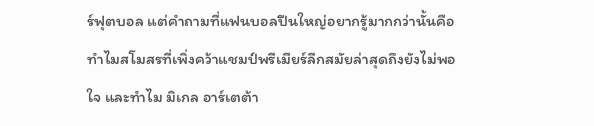ร์ฟุตบอล แต่คำถามที่แฟนบอลปืนใหญ่อยากรู้มากกว่านั้นคือ ทำไมสโมสรที่เพิ่งคว้าแชมป์พรีเมียร์ลีกสมัยล่าสุดถึงยังไม่พอใจ และทำไม มิเกล อาร์เตต้า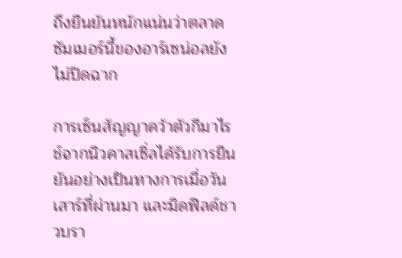ถึงยืนยันหนักแน่นว่าตลาดซัมเมอร์นี้ของอาร์เซน่อลยังไม่ปิดฉาก

การเซ็นสัญญาคว้าตัวกีมาไรช์จากนิวคาสเซิ่ลได้รับการยืนยันอย่างเป็นทางการเมื่อวันเสาร์ที่ผ่านมา และมิดฟิลด์ชาวบรา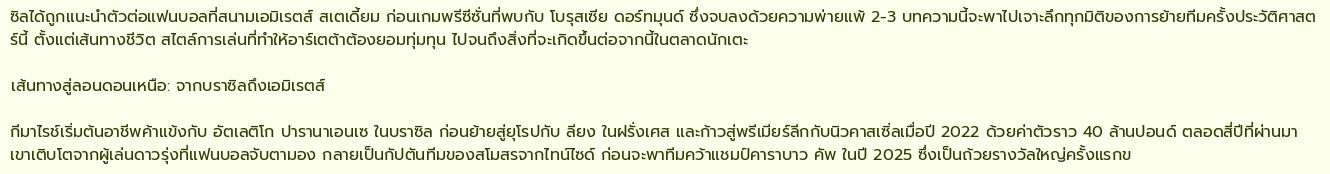ซิลได้ถูกแนะนำตัวต่อแฟนบอลที่สนามเอมิเรตส์ สเตเดี้ยม ก่อนเกมพรีซีซั่นที่พบกับ โบรุสเซีย ดอร์ทมุนด์ ซึ่งจบลงด้วยความพ่ายแพ้ 2-3 บทความนี้จะพาไปเจาะลึกทุกมิติของการย้ายทีมครั้งประวัติศาสตร์นี้ ตั้งแต่เส้นทางชีวิต สไตล์การเล่นที่ทำให้อาร์เตต้าต้องยอมทุ่มทุน ไปจนถึงสิ่งที่จะเกิดขึ้นต่อจากนี้ในตลาดนักเตะ

เส้นทางสู่ลอนดอนเหนือ: จากบราซิลถึงเอมิเรตส์

กีมาไรช์เริ่มต้นอาชีพค้าแข้งกับ อัตเลติโก ปารานาเอนเซ ในบราซิล ก่อนย้ายสู่ยุโรปกับ ลียง ในฝรั่งเศส และก้าวสู่พรีเมียร์ลีกกับนิวคาสเซิ่ลเมื่อปี 2022 ด้วยค่าตัวราว 40 ล้านปอนด์ ตลอดสี่ปีที่ผ่านมา เขาเติบโตจากผู้เล่นดาวรุ่งที่แฟนบอลจับตามอง กลายเป็นกัปตันทีมของสโมสรจากไทน์ไซด์ ก่อนจะพาทีมคว้าแชมป์คาราบาว คัพ ในปี 2025 ซึ่งเป็นถ้วยรางวัลใหญ่ครั้งแรกข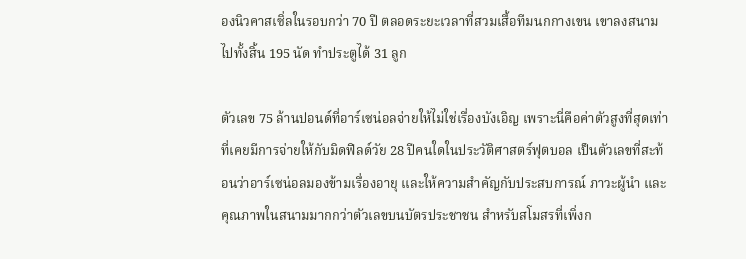องนิวคาสเซิ่ลในรอบกว่า 70 ปี ตลอดระยะเวลาที่สวมเสื้อทีมนกกางเขน เขาลงสนามไปทั้งสิ้น 195 นัด ทำประตูได้ 31 ลูก

ตัวเลข 75 ล้านปอนด์ที่อาร์เซน่อลจ่ายให้ไม่ใช่เรื่องบังเอิญ เพราะนี่คือค่าตัวสูงที่สุดเท่าที่เคยมีการจ่ายให้กับมิดฟิลด์วัย 28 ปีคนใดในประวัติศาสตร์ฟุตบอล เป็นตัวเลขที่สะท้อนว่าอาร์เซน่อลมองข้ามเรื่องอายุ และให้ความสำคัญกับประสบการณ์ ภาวะผู้นำ และคุณภาพในสนามมากกว่าตัวเลขบนบัตรประชาชน สำหรับสโมสรที่เพิ่งก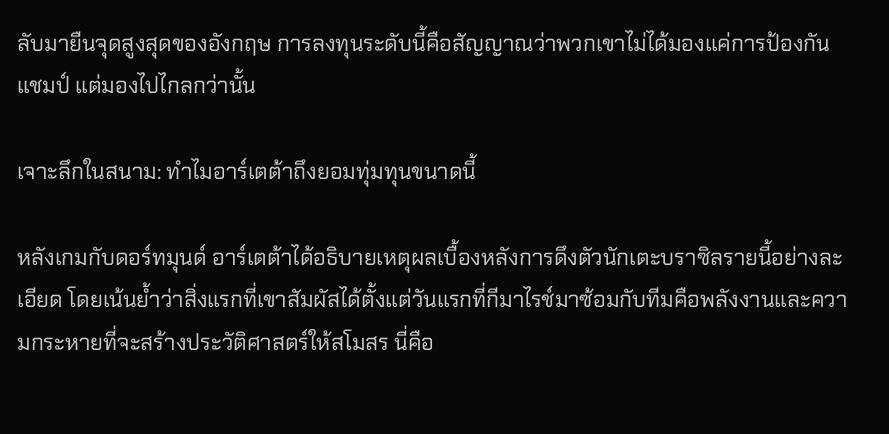ลับมายืนจุดสูงสุดของอังกฤษ การลงทุนระดับนี้คือสัญญาณว่าพวกเขาไม่ได้มองแค่การป้องกันแชมป์ แต่มองไปไกลกว่านั้น

เจาะลึกในสนาม: ทำไมอาร์เตต้าถึงยอมทุ่มทุนขนาดนี้

หลังเกมกับดอร์ทมุนด์ อาร์เตต้าได้อธิบายเหตุผลเบื้องหลังการดึงตัวนักเตะบราซิลรายนี้อย่างละเอียด โดยเน้นย้ำว่าสิ่งแรกที่เขาสัมผัสได้ตั้งแต่วันแรกที่กีมาไรช์มาซ้อมกับทีมคือพลังงานและความกระหายที่จะสร้างประวัติศาสตร์ให้สโมสร นี่คือ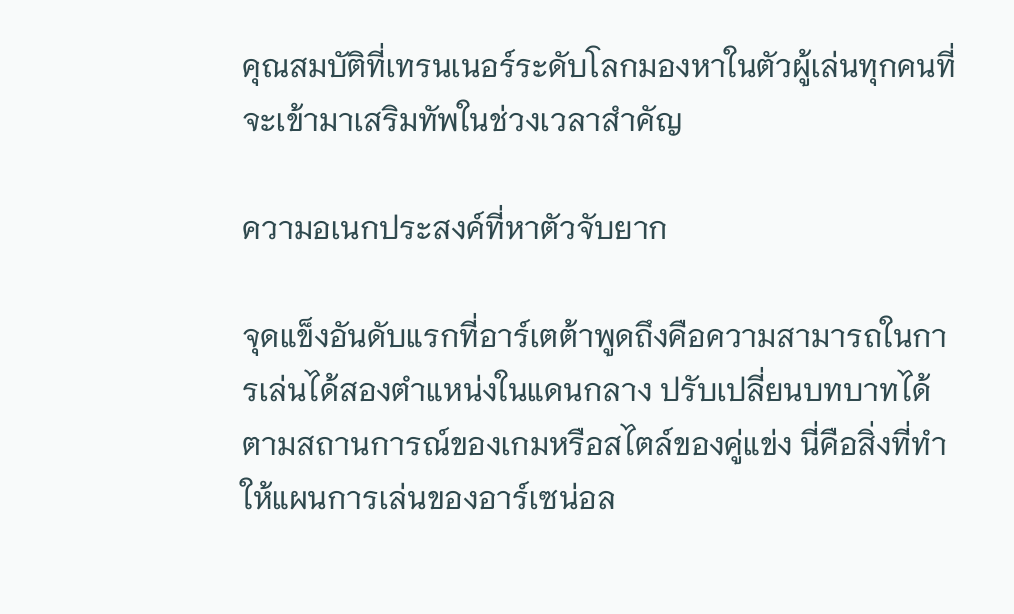คุณสมบัติที่เทรนเนอร์ระดับโลกมองหาในตัวผู้เล่นทุกคนที่จะเข้ามาเสริมทัพในช่วงเวลาสำคัญ

ความอเนกประสงค์ที่หาตัวจับยาก

จุดแข็งอันดับแรกที่อาร์เตต้าพูดถึงคือความสามารถในการเล่นได้สองตำแหน่งในแดนกลาง ปรับเปลี่ยนบทบาทได้ตามสถานการณ์ของเกมหรือสไตล์ของคู่แข่ง นี่คือสิ่งที่ทำให้แผนการเล่นของอาร์เซน่อล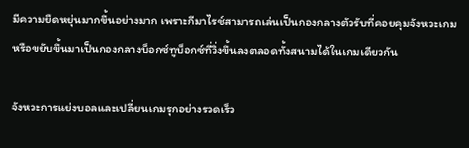มีความยืดหยุ่นมากขึ้นอย่างมาก เพราะกีมาไรช์สามารถเล่นเป็นกองกลางตัวรับที่คอยคุมจังหวะเกม หรือขยับขึ้นมาเป็นกองกลางบ็อกซ์ทูบ็อกซ์ที่วิ่งขึ้นลงตลอดทั้งสนามได้ในเกมเดียวกัน

จังหวะการแย่งบอลและเปลี่ยนเกมรุกอย่างรวดเร็ว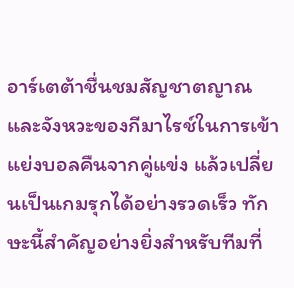อาร์เตต้าชื่นชมสัญชาตญาณและจังหวะของกีมาไรช์ในการเข้าแย่งบอลคืนจากคู่แข่ง แล้วเปลี่ยนเป็นเกมรุกได้อย่างรวดเร็ว ทักษะนี้สำคัญอย่างยิ่งสำหรับทีมที่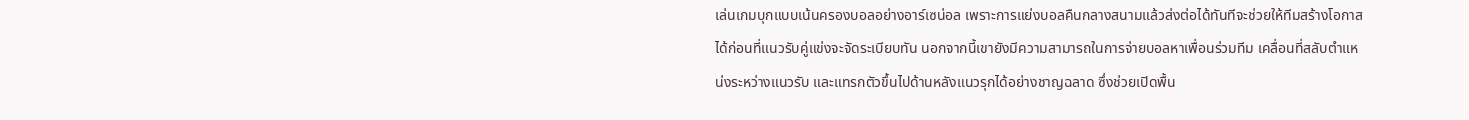เล่นเกมบุกแบบเน้นครองบอลอย่างอาร์เซน่อล เพราะการแย่งบอลคืนกลางสนามแล้วส่งต่อได้ทันทีจะช่วยให้ทีมสร้างโอกาสได้ก่อนที่แนวรับคู่แข่งจะจัดระเบียบทัน นอกจากนี้เขายังมีความสามารถในการจ่ายบอลหาเพื่อนร่วมทีม เคลื่อนที่สลับตำแหน่งระหว่างแนวรับ และแทรกตัวขึ้นไปด้านหลังแนวรุกได้อย่างชาญฉลาด ซึ่งช่วยเปิดพื้น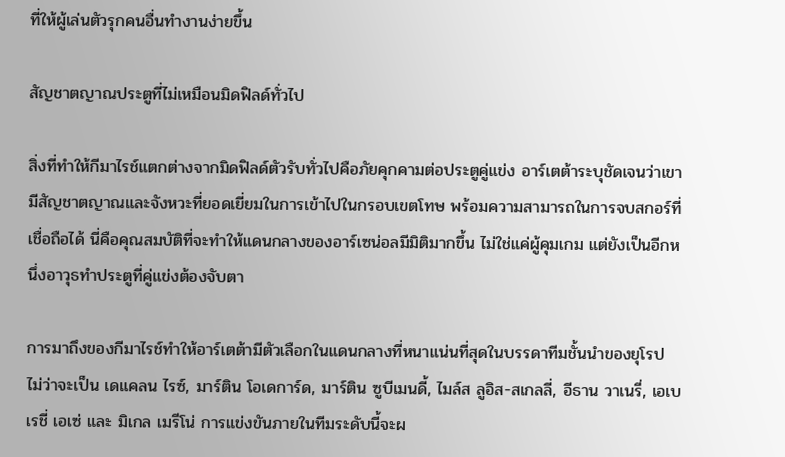ที่ให้ผู้เล่นตัวรุกคนอื่นทำงานง่ายขึ้น

สัญชาตญาณประตูที่ไม่เหมือนมิดฟิลด์ทั่วไป

สิ่งที่ทำให้กีมาไรช์แตกต่างจากมิดฟิลด์ตัวรับทั่วไปคือภัยคุกคามต่อประตูคู่แข่ง อาร์เตต้าระบุชัดเจนว่าเขามีสัญชาตญาณและจังหวะที่ยอดเยี่ยมในการเข้าไปในกรอบเขตโทษ พร้อมความสามารถในการจบสกอร์ที่เชื่อถือได้ นี่คือคุณสมบัติที่จะทำให้แดนกลางของอาร์เซน่อลมีมิติมากขึ้น ไม่ใช่แค่ผู้คุมเกม แต่ยังเป็นอีกหนึ่งอาวุธทำประตูที่คู่แข่งต้องจับตา

การมาถึงของกีมาไรช์ทำให้อาร์เตต้ามีตัวเลือกในแดนกลางที่หนาแน่นที่สุดในบรรดาทีมชั้นนำของยุโรป ไม่ว่าจะเป็น เดแคลน ไรซ์, มาร์ติน โอเดการ์ด, มาร์ติน ซูบีเมนดี้, ไมล์ส ลูอิส-สเกลลี่, อีธาน วาเนรี่, เอเบเรชี่ เอเซ่ และ มิเกล เมรีโน่ การแข่งขันภายในทีมระดับนี้จะผ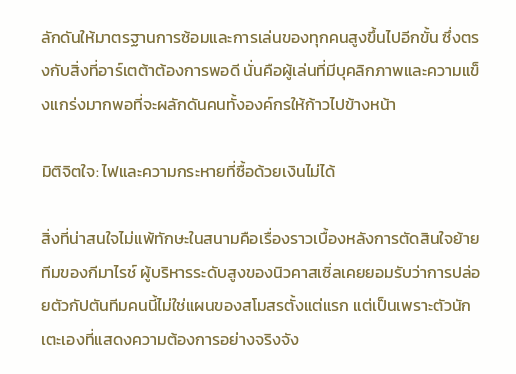ลักดันให้มาตรฐานการซ้อมและการเล่นของทุกคนสูงขึ้นไปอีกขั้น ซึ่งตรงกับสิ่งที่อาร์เตต้าต้องการพอดี นั่นคือผู้เล่นที่มีบุคลิกภาพและความแข็งแกร่งมากพอที่จะผลักดันคนทั้งองค์กรให้ก้าวไปข้างหน้า

มิติจิตใจ: ไฟและความกระหายที่ซื้อด้วยเงินไม่ได้

สิ่งที่น่าสนใจไม่แพ้ทักษะในสนามคือเรื่องราวเบื้องหลังการตัดสินใจย้ายทีมของกีมาไรช์ ผู้บริหารระดับสูงของนิวคาสเซิ่ลเคยยอมรับว่าการปล่อยตัวกัปตันทีมคนนี้ไม่ใช่แผนของสโมสรตั้งแต่แรก แต่เป็นเพราะตัวนักเตะเองที่แสดงความต้องการอย่างจริงจัง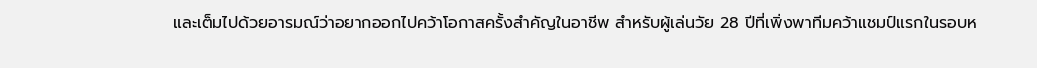และเต็มไปด้วยอารมณ์ว่าอยากออกไปคว้าโอกาสครั้งสำคัญในอาชีพ สำหรับผู้เล่นวัย 28 ปีที่เพิ่งพาทีมคว้าแชมป์แรกในรอบห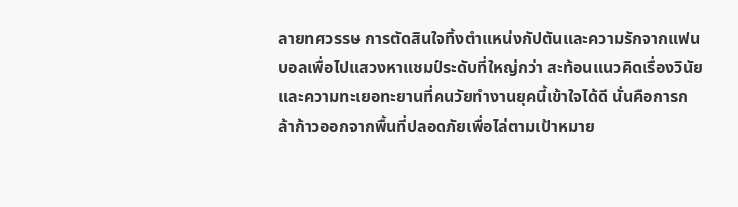ลายทศวรรษ การตัดสินใจทิ้งตำแหน่งกัปตันและความรักจากแฟนบอลเพื่อไปแสวงหาแชมป์ระดับที่ใหญ่กว่า สะท้อนแนวคิดเรื่องวินัยและความทะเยอทะยานที่คนวัยทำงานยุคนี้เข้าใจได้ดี นั่นคือการกล้าก้าวออกจากพื้นที่ปลอดภัยเพื่อไล่ตามเป้าหมาย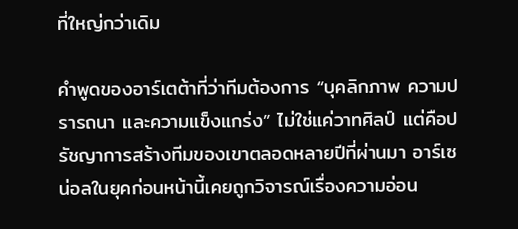ที่ใหญ่กว่าเดิม

คำพูดของอาร์เตต้าที่ว่าทีมต้องการ “บุคลิกภาพ ความปรารถนา และความแข็งแกร่ง” ไม่ใช่แค่วาทศิลป์ แต่คือปรัชญาการสร้างทีมของเขาตลอดหลายปีที่ผ่านมา อาร์เซน่อลในยุคก่อนหน้านี้เคยถูกวิจารณ์เรื่องความอ่อน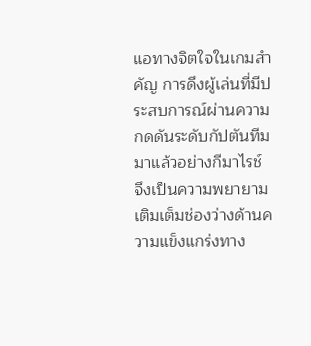แอทางจิตใจในเกมสำคัญ การดึงผู้เล่นที่มีประสบการณ์ผ่านความกดดันระดับกัปตันทีมมาแล้วอย่างกีมาไรช์ จึงเป็นความพยายามเติมเต็มช่องว่างด้านความแข็งแกร่งทาง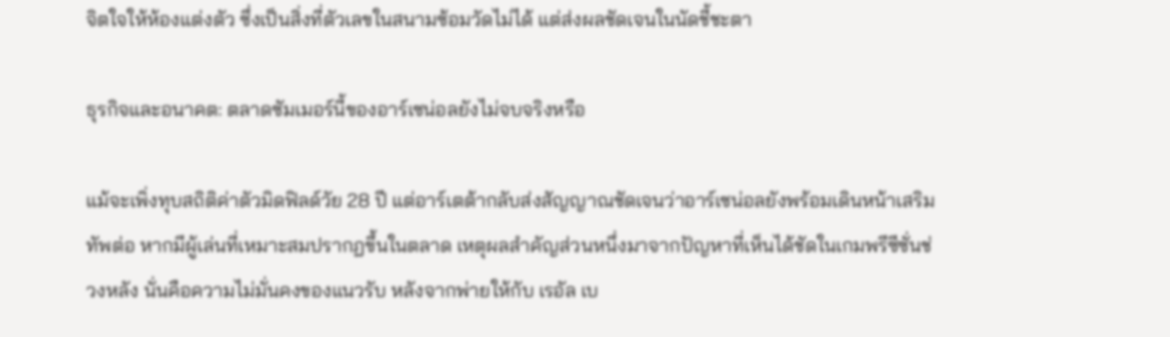จิตใจให้ห้องแต่งตัว ซึ่งเป็นสิ่งที่ตัวเลขในสนามซ้อมวัดไม่ได้ แต่ส่งผลชัดเจนในนัดชี้ชะตา

ธุรกิจและอนาคต: ตลาดซัมเมอร์นี้ของอาร์เซน่อลยังไม่จบจริงหรือ

แม้จะเพิ่งทุบสถิติค่าตัวมิดฟิลด์วัย 28 ปี แต่อาร์เตต้ากลับส่งสัญญาณชัดเจนว่าอาร์เซน่อลยังพร้อมเดินหน้าเสริมทัพต่อ หากมีผู้เล่นที่เหมาะสมปรากฏขึ้นในตลาด เหตุผลสำคัญส่วนหนึ่งมาจากปัญหาที่เห็นได้ชัดในเกมพรีซีซั่นช่วงหลัง นั่นคือความไม่มั่นคงของแนวรับ หลังจากพ่ายให้กับ เรอัล เบ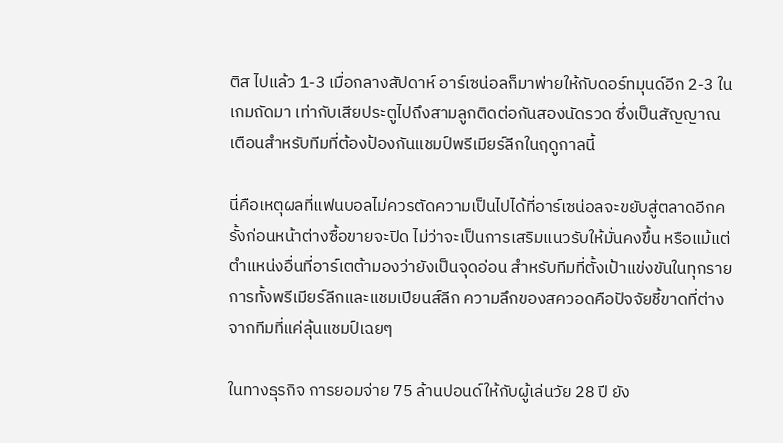ติส ไปแล้ว 1-3 เมื่อกลางสัปดาห์ อาร์เซน่อลก็มาพ่ายให้กับดอร์ทมุนด์อีก 2-3 ในเกมถัดมา เท่ากับเสียประตูไปถึงสามลูกติดต่อกันสองนัดรวด ซึ่งเป็นสัญญาณเตือนสำหรับทีมที่ต้องป้องกันแชมป์พรีเมียร์ลีกในฤดูกาลนี้

นี่คือเหตุผลที่แฟนบอลไม่ควรตัดความเป็นไปได้ที่อาร์เซน่อลจะขยับสู่ตลาดอีกครั้งก่อนหน้าต่างซื้อขายจะปิด ไม่ว่าจะเป็นการเสริมแนวรับให้มั่นคงขึ้น หรือแม้แต่ตำแหน่งอื่นที่อาร์เตต้ามองว่ายังเป็นจุดอ่อน สำหรับทีมที่ตั้งเป้าแข่งขันในทุกรายการทั้งพรีเมียร์ลีกและแชมเปียนส์ลีก ความลึกของสควอดคือปัจจัยชี้ขาดที่ต่างจากทีมที่แค่ลุ้นแชมป์เฉยๆ

ในทางธุรกิจ การยอมจ่าย 75 ล้านปอนด์ให้กับผู้เล่นวัย 28 ปี ยัง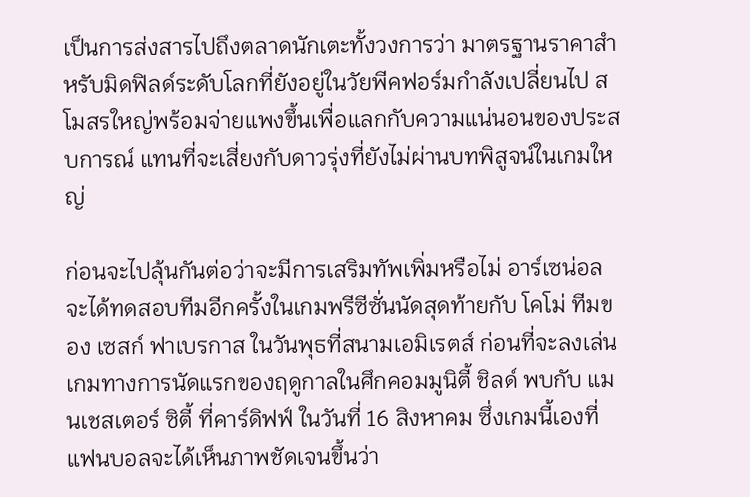เป็นการส่งสารไปถึงตลาดนักเตะทั้งวงการว่า มาตรฐานราคาสำหรับมิดฟิลด์ระดับโลกที่ยังอยู่ในวัยพีคฟอร์มกำลังเปลี่ยนไป สโมสรใหญ่พร้อมจ่ายแพงขึ้นเพื่อแลกกับความแน่นอนของประสบการณ์ แทนที่จะเสี่ยงกับดาวรุ่งที่ยังไม่ผ่านบทพิสูจน์ในเกมใหญ่

ก่อนจะไปลุ้นกันต่อว่าจะมีการเสริมทัพเพิ่มหรือไม่ อาร์เซน่อลจะได้ทดสอบทีมอีกครั้งในเกมพรีซีซั่นนัดสุดท้ายกับ โคโม่ ทีมของ เซสก์ ฟาเบรกาส ในวันพุธที่สนามเอมิเรตส์ ก่อนที่จะลงเล่นเกมทางการนัดแรกของฤดูกาลในศึกคอมมูนิตี้ ชิลด์ พบกับ แมนเชสเตอร์ ซิตี้ ที่คาร์ดิฟฟ์ ในวันที่ 16 สิงหาคม ซึ่งเกมนี้เองที่แฟนบอลจะได้เห็นภาพชัดเจนขึ้นว่า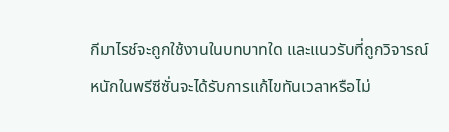กีมาไรช์จะถูกใช้งานในบทบาทใด และแนวรับที่ถูกวิจารณ์หนักในพรีซีซั่นจะได้รับการแก้ไขทันเวลาหรือไม่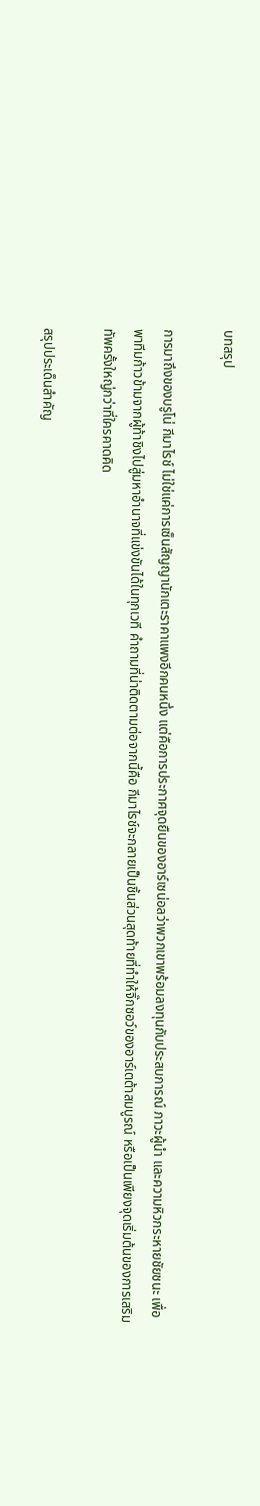บทสรุป

การมาถึงของบรูโน่ กีมาไรช์ ไม่ใช่แค่การเซ็นสัญญานักเตะราคาแพงอีกคนหนึ่ง แต่คือการประกาศจุดยืนของอาร์เซน่อลว่าพวกเขาพร้อมลงทุนกับประสบการณ์ ภาวะผู้นำ และความหิวกระหายชัยชนะ เพื่อพาทีมก้าวข้ามจากผู้ท้าชิงไปสู่มหาอำนาจที่แข่งขันได้ในทุกเวที คำถามที่น่าติดตามต่อจากนี้คือ กีมาไรช์จะกลายเป็นชิ้นส่วนสุดท้ายที่ทำให้จิ๊กซอว์ของอาร์เตต้าสมบูรณ์ หรือเป็นเพียงจุดเริ่มต้นของการเสริมทัพครั้งใหญ่กว่าที่ใครคาดคิด

สรุปประเด็นสำคัญ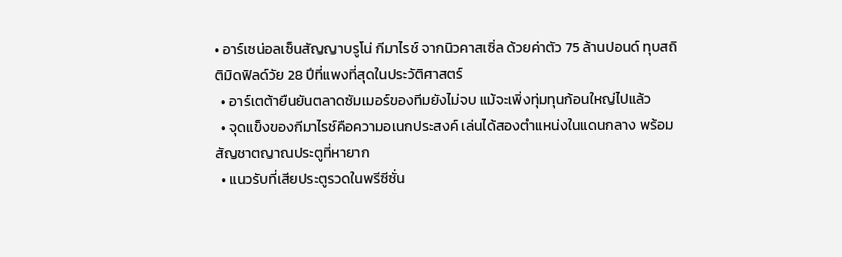• อาร์เซน่อลเซ็นสัญญาบรูโน่ กีมาไรช์ จากนิวคาสเซิ่ล ด้วยค่าตัว 75 ล้านปอนด์ ทุบสถิติมิดฟิลด์วัย 28 ปีที่แพงที่สุดในประวัติศาสตร์
  • อาร์เตต้ายืนยันตลาดซัมเมอร์ของทีมยังไม่จบ แม้จะเพิ่งทุ่มทุนก้อนใหญ่ไปแล้ว
  • จุดแข็งของกีมาไรช์คือความอเนกประสงค์ เล่นได้สองตำแหน่งในแดนกลาง พร้อมสัญชาตญาณประตูที่หายาก
  • แนวรับที่เสียประตูรวดในพรีซีซั่น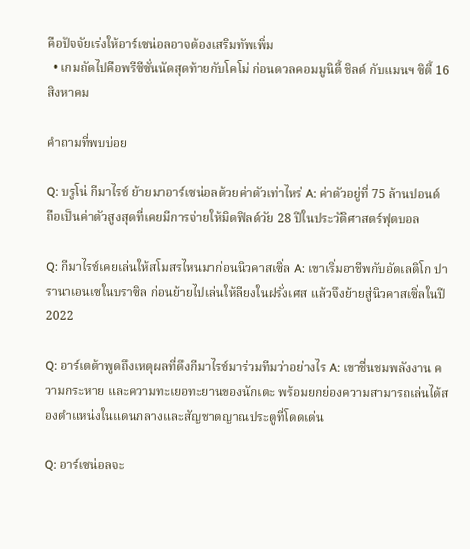คือปัจจัยเร่งให้อาร์เซน่อลอาจต้องเสริมทัพเพิ่ม
  • เกมถัดไปคือพรีซีซั่นนัดสุดท้ายกับโคโม่ ก่อนดวลคอมมูนิตี้ ชิลด์ กับแมนฯ ซิตี้ 16 สิงหาคม

คำถามที่พบบ่อย

Q: บรูโน่ กีมาไรช์ ย้ายมาอาร์เซน่อลด้วยค่าตัวเท่าไหร่ A: ค่าตัวอยู่ที่ 75 ล้านปอนด์ ถือเป็นค่าตัวสูงสุดที่เคยมีการจ่ายให้มิดฟิลด์วัย 28 ปีในประวัติศาสตร์ฟุตบอล

Q: กีมาไรช์เคยเล่นให้สโมสรไหนมาก่อนนิวคาสเซิ่ล A: เขาเริ่มอาชีพกับอัตเลติโก ปารานาเอนเซในบราซิล ก่อนย้ายไปเล่นให้ลียงในฝรั่งเศส แล้วจึงย้ายสู่นิวคาสเซิ่ลในปี 2022

Q: อาร์เตต้าพูดถึงเหตุผลที่ดึงกีมาไรช์มาร่วมทีมว่าอย่างไร A: เขาชื่นชมพลังงาน ความกระหาย และความทะเยอทะยานของนักเตะ พร้อมยกย่องความสามารถเล่นได้สองตำแหน่งในแดนกลางและสัญชาตญาณประตูที่โดดเด่น

Q: อาร์เซน่อลจะ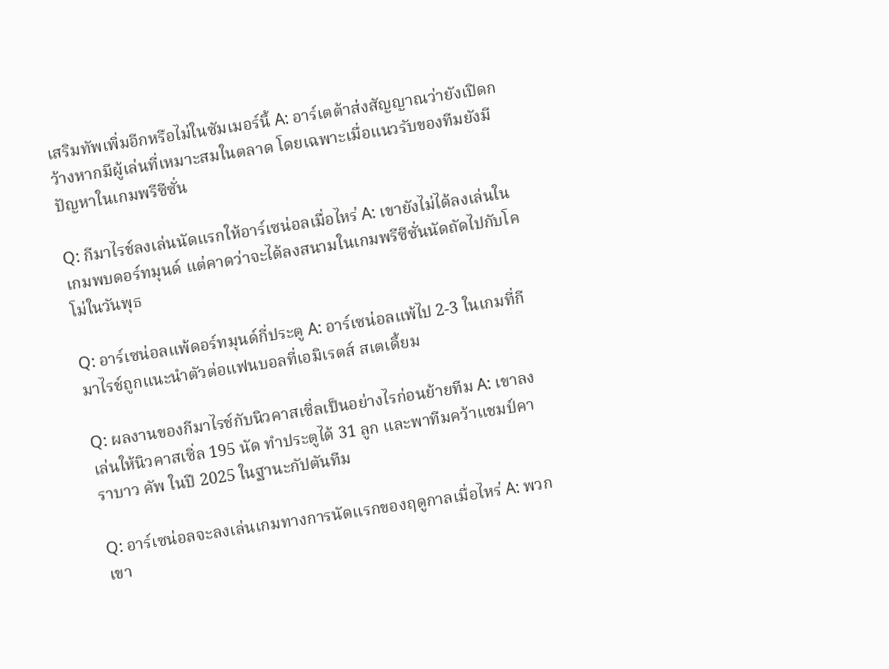เสริมทัพเพิ่มอีกหรือไม่ในซัมเมอร์นี้ A: อาร์เตต้าส่งสัญญาณว่ายังเปิดกว้างหากมีผู้เล่นที่เหมาะสมในตลาด โดยเฉพาะเมื่อแนวรับของทีมยังมีปัญหาในเกมพรีซีซั่น

Q: กีมาไรช์ลงเล่นนัดแรกให้อาร์เซน่อลเมื่อไหร่ A: เขายังไม่ได้ลงเล่นในเกมพบดอร์ทมุนด์ แต่คาดว่าจะได้ลงสนามในเกมพรีซีซั่นนัดถัดไปกับโคโม่ในวันพุธ

Q: อาร์เซน่อลแพ้ดอร์ทมุนด์กี่ประตู A: อาร์เซน่อลแพ้ไป 2-3 ในเกมที่กีมาไรช์ถูกแนะนำตัวต่อแฟนบอลที่เอมิเรตส์ สเตเดี้ยม

Q: ผลงานของกีมาไรช์กับนิวคาสเซิ่ลเป็นอย่างไรก่อนย้ายทีม A: เขาลงเล่นให้นิวคาสเซิ่ล 195 นัด ทำประตูได้ 31 ลูก และพาทีมคว้าแชมป์คาราบาว คัพ ในปี 2025 ในฐานะกัปตันทีม

Q: อาร์เซน่อลจะลงเล่นเกมทางการนัดแรกของฤดูกาลเมื่อไหร่ A: พวกเขา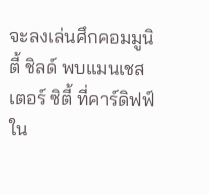จะลงเล่นศึกคอมมูนิตี้ ชิลด์ พบแมนเชสเตอร์ ซิตี้ ที่คาร์ดิฟฟ์ ใน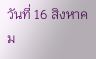วันที่ 16 สิงหาคม